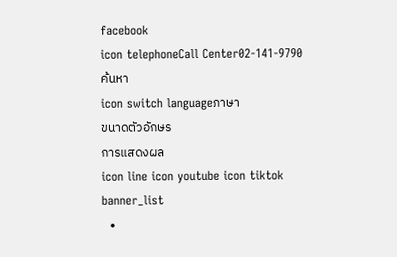facebook
icon telephoneCall Center02-141-9790
ค้นหา
icon switch languageภาษา
ขนาดตัวอักษร
การแสดงผล
icon line icon youtube icon tiktok
banner_list
  •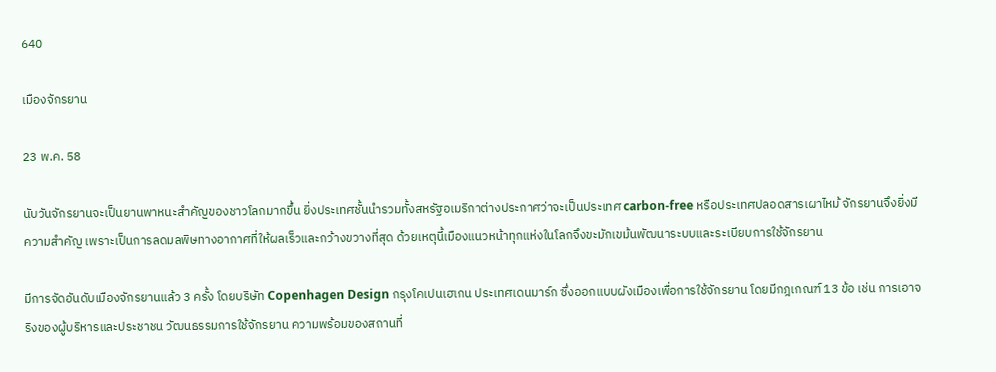640

เมืองจักรยาน

23 พ.ค. 58

นับวันจักรยานจะเป็นยานพาหนะสำคัญของชาวโลกมากขึ้น ยิ่งประเทศชั้นนำรวมทั้งสหรัฐอเมริกาต่างประกาศว่าจะเป็นประเทศ carbon-free หรือประเทศปลอดสารเผาไหม้ จักรยานจึงยิ่งมีความสำคัญ เพราะเป็นการลดมลพิษทางอากาศที่ให้ผลเร็วและกว้างขวางที่สุด ด้วยเหตุนี้เมืองแนวหน้าทุกแห่งในโลกจึงขะมักเขม้นพัฒนาระบบและระเบียบการใช้จักรยาน

มีการจัดอันดับเมืองจักรยานแล้ว 3 ครั้ง โดยบริษัท Copenhagen Design กรุงโคเปนเฮเกน ประเทศเดนมาร์ก ซึ่งออกแบบผังเมืองเพื่อการใช้จักรยาน โดยมีกฎเกณฑ์ 13 ข้อ เช่น การเอาจริงของผู้บริหารและประชาชน วัฒนธรรมการใช้จักรยาน ความพร้อมของสถานที่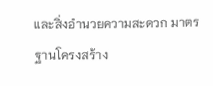และสิ่งอำนวยความสะดวก มาตรฐานโครงสร้าง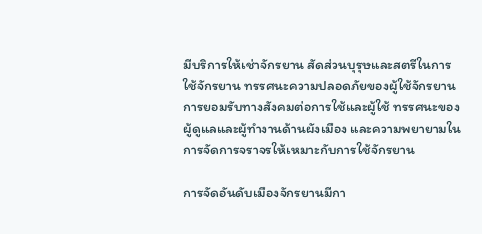มีบริการให้เช่าจักรยาน สัดส่วนบุรุษและสตรีในการใช้จักรยาน ทรรศนะความปลอดภัยของผู้ใช้จักรยาน การยอมรับทางสังคมต่อการใช้และผู้ใช้ ทรรศนะของผู้ดูแลและผู้ทำงานด้านผังเมือง และความพยายามในการจัดการจราจรให้เหมาะกับการใช้จักรยาน

การจัดอันดับเมืองจักรยานมีกา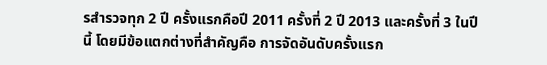รสำรวจทุก 2 ปี ครั้งแรกคือปี 2011 ครั้งที่ 2 ปี 2013 และครั้งที่ 3 ในปีนี้ โดยมีข้อแตกต่างที่สำคัญคือ การจัดอันดับครั้งแรก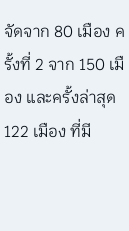จัดจาก 80 เมือง ครั้งที่ 2 จาก 150 เมือง และครั้งล่าสุด 122 เมือง ที่มี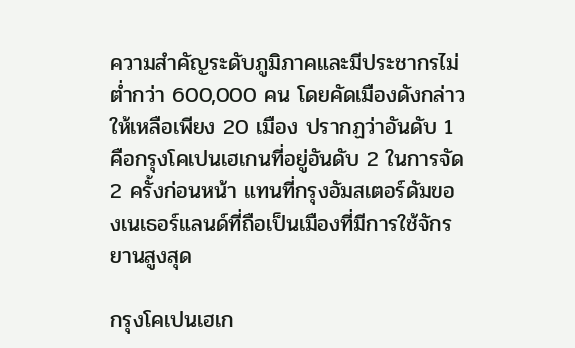ความสำคัญระดับภูมิภาคและมีประชากรไม่ต่ำกว่า 600,000 คน โดยคัดเมืองดังกล่าวให้เหลือเพียง 20 เมือง ปรากฏว่าอันดับ 1 คือกรุงโคเปนเฮเกนที่อยู่อันดับ 2 ในการจัด 2 ครั้งก่อนหน้า แทนที่กรุงอัมสเตอร์ดัมของเนเธอร์แลนด์ที่ถือเป็นเมืองที่มีการใช้จักรยานสูงสุด

กรุงโคเปนเฮเก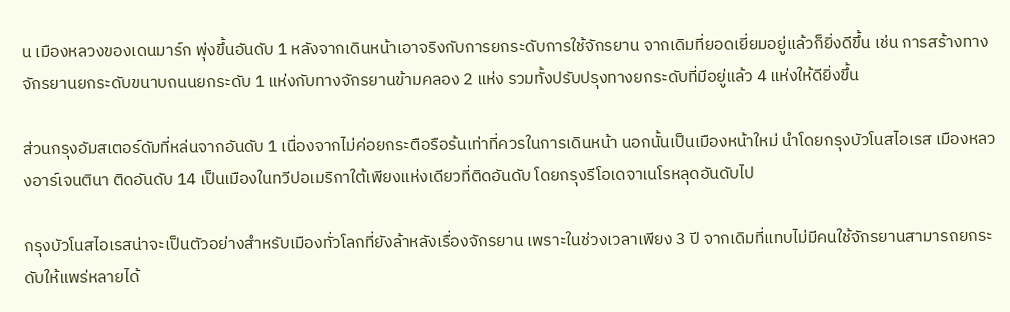น เมืองหลวงของเดนมาร์ก พุ่งขึ้นอันดับ 1 หลังจากเดินหน้าเอาจริงกับการยกระดับการใช้จักรยาน จากเดิมที่ยอดเยี่ยมอยู่แล้วก็ยิ่งดีขึ้น เช่น การสร้างทางจักรยานยกระดับขนาบถนนยกระดับ 1 แห่งกับทางจักรยานข้ามคลอง 2 แห่ง รวมทั้งปรับปรุงทางยกระดับที่มีอยู่แล้ว 4 แห่งให้ดียิ่งขึ้น

ส่วนกรุงอัมสเตอร์ดัมที่หล่นจากอันดับ 1 เนื่องจากไม่ค่อยกระตือรือร้นเท่าที่ควรในการเดินหน้า นอกนั้นเป็นเมืองหน้าใหม่ นำโดยกรุงบัวโนสไอเรส เมืองหลวงอาร์เจนตินา ติดอันดับ 14 เป็นเมืองในทวีปอเมริกาใต้เพียงแห่งเดียวที่ติดอันดับ โดยกรุงรีโอเดจาเนโรหลุดอันดับไป

กรุงบัวโนสไอเรสน่าจะเป็นตัวอย่างสำหรับเมืองทั่วโลกที่ยังล้าหลังเรื่องจักรยาน เพราะในช่วงเวลาเพียง 3 ปี จากเดิมที่แทบไม่มีคนใช้จักรยานสามารถยกระดับให้แพร่หลายได้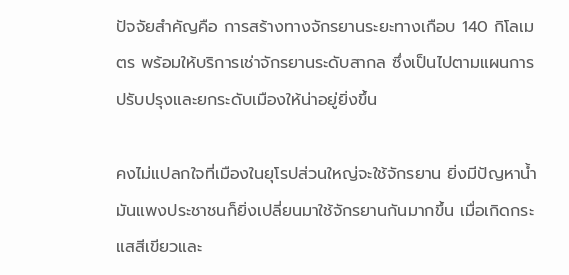ปัจจัยสำคัญคือ การสร้างทางจักรยานระยะทางเกือบ 140 กิโลเมตร พร้อมให้บริการเช่าจักรยานระดับสากล ซึ่งเป็นไปตามแผนการปรับปรุงและยกระดับเมืองให้น่าอยู่ยิ่งขึ้น

คงไม่แปลกใจที่เมืองในยุโรปส่วนใหญ่จะใช้จักรยาน ยิ่งมีปัญหาน้ำมันแพงประชาชนก็ยิ่งเปลี่ยนมาใช้จักรยานกันมากขึ้น เมื่อเกิดกระแสสีเขียวและ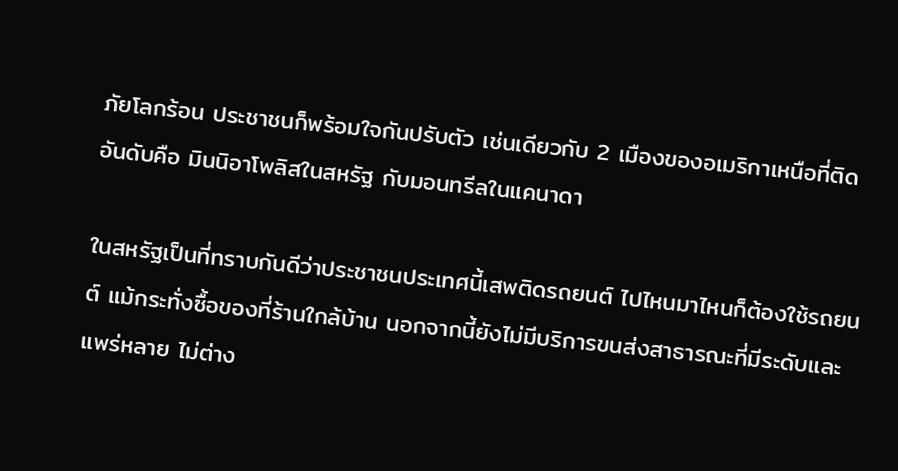ภัยโลกร้อน ประชาชนก็พร้อมใจกันปรับตัว เช่นเดียวกับ 2 เมืองของอเมริกาเหนือที่ติดอันดับคือ มินนิอาโพลิสในสหรัฐ กับมอนทรีลในแคนาดา

ในสหรัฐเป็นที่ทราบกันดีว่าประชาชนประเทศนี้เสพติดรถยนต์ ไปไหนมาไหนก็ต้องใช้รถยนต์ แม้กระทั่งซื้อของที่ร้านใกล้บ้าน นอกจากนี้ยังไม่มีบริการขนส่งสาธารณะที่มีระดับและแพร่หลาย ไม่ต่าง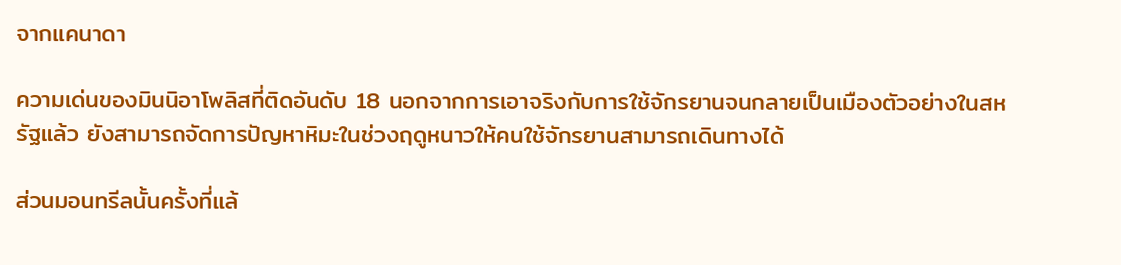จากแคนาดา

ความเด่นของมินนิอาโพลิสที่ติดอันดับ 18 นอกจากการเอาจริงกับการใช้จักรยานจนกลายเป็นเมืองตัวอย่างในสหรัฐแล้ว ยังสามารถจัดการปัญหาหิมะในช่วงฤดูหนาวให้คนใช้จักรยานสามารถเดินทางได้

ส่วนมอนทรีลนั้นครั้งที่แล้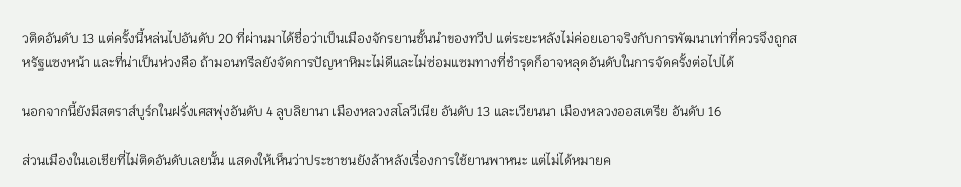วติดอันดับ 13 แต่ครั้งนี้หล่นไปอันดับ 20 ที่ผ่านมาได้ชื่อว่าเป็นเมืองจักรยานชั้นนำของทวีป แต่ระยะหลังไม่ค่อยเอาจริงกับการพัฒนาเท่าที่ควรจึงถูกสหรัฐแซงหน้า และที่น่าเป็นห่วงคือ ถ้ามอนทรีลยังจัดการปัญหาหิมะไม่ดีและไม่ซ่อมแซมทางที่ชำรุดก็อาจหลุดอันดับในการจัดครั้งต่อไปได้

นอกจากนี้ยังมีสตราส์บูร์กในฝรั่งเศสพุ่งอันดับ 4 ลูบลิยานา เมืองหลวงสโลวีเนีย อันดับ 13 และเวียนนา เมืองหลวงออสเตรีย อันดับ 16

ส่วนเมืองในเอเชียที่ไม่ติดอันดับเลยนั้น แสดงให้เห็นว่าประชาชนยังล้าหลังเรื่องการใช้ยานพาหนะ แต่ไม่ได้หมายค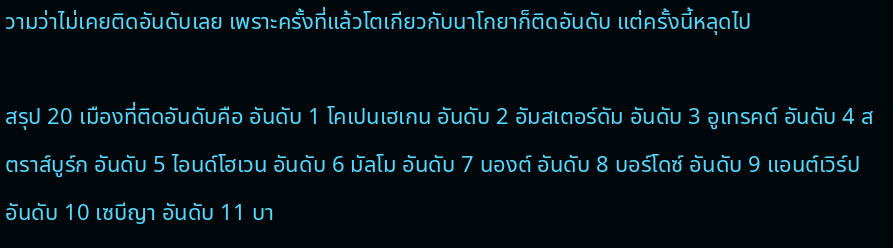วามว่าไม่เคยติดอันดับเลย เพราะครั้งที่แล้วโตเกียวกับนาโกยาก็ติดอันดับ แต่ครั้งนี้หลุดไป

สรุป 20 เมืองที่ติดอันดับคือ อันดับ 1 โคเปนเฮเกน อันดับ 2 อัมสเตอร์ดัม อันดับ 3 อูเทรคต์ อันดับ 4 สตราส์บูร์ก อันดับ 5 ไอนด์โฮเวน อันดับ 6 มัลโม อันดับ 7 นองต์ อันดับ 8 บอร์โดซ์ อันดับ 9 แอนต์เวิร์ป อันดับ 10 เซบีญา อันดับ 11 บา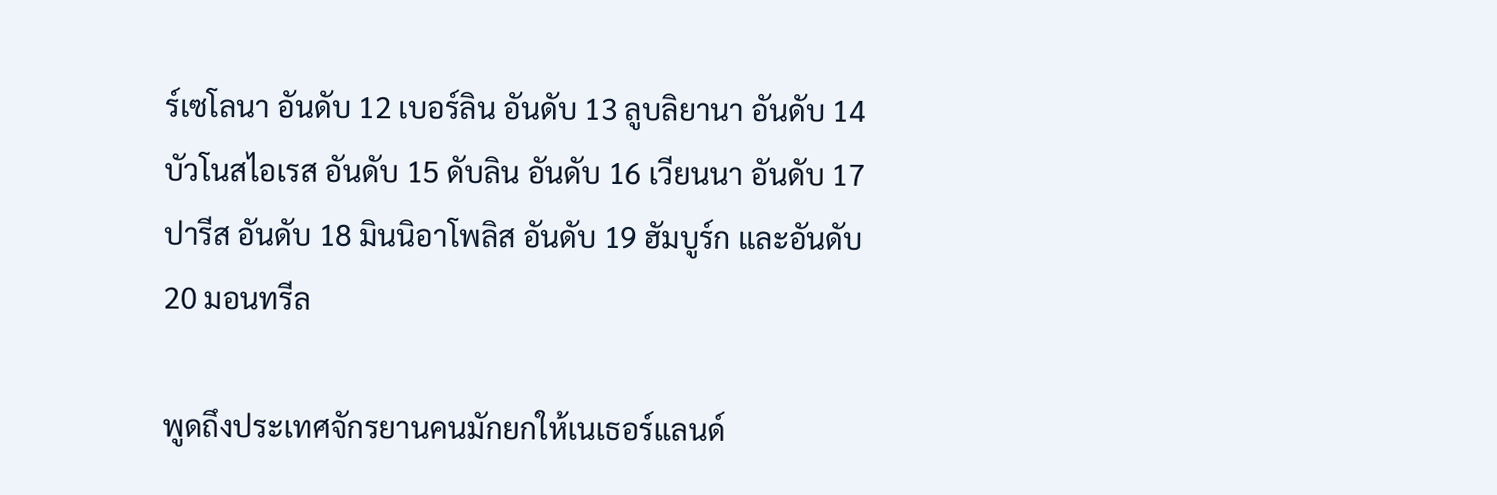ร์เซโลนา อันดับ 12 เบอร์ลิน อันดับ 13 ลูบลิยานา อันดับ 14 บัวโนสไอเรส อันดับ 15 ดับลิน อันดับ 16 เวียนนา อันดับ 17 ปารีส อันดับ 18 มินนิอาโพลิส อันดับ 19 ฮัมบูร์ก และอันดับ 20 มอนทรีล

พูดถึงประเทศจักรยานคนมักยกให้เนเธอร์แลนด์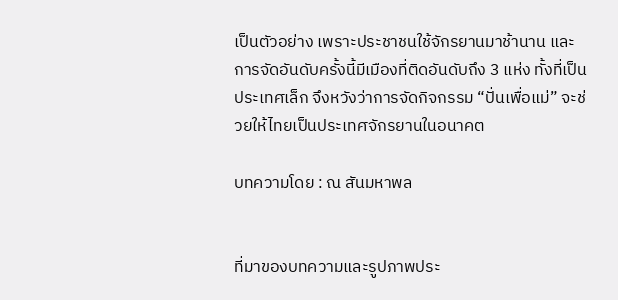เป็นตัวอย่าง เพราะประชาชนใช้จักรยานมาช้านาน และการจัดอันดับครั้งนี้มีเมืองที่ติดอันดับถึง 3 แห่ง ทั้งที่เป็นประเทศเล็ก จึงหวังว่าการจัดกิจกรรม “ปั่นเพื่อแม่” จะช่วยให้ไทยเป็นประเทศจักรยานในอนาคต

บทความโดย : ณ สันมหาพล


ที่มาของบทความและรูปภาพประ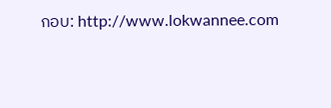กอบ: http://www.lokwannee.com